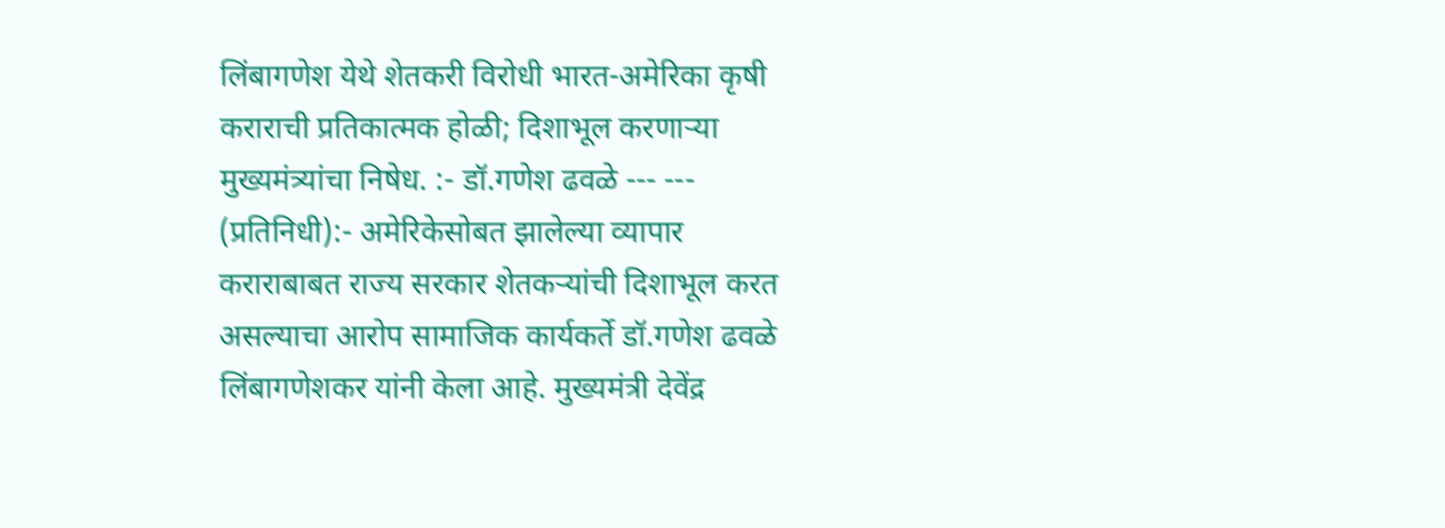लिंबागणेश येथे शेतकरी विरोधी भारत-अमेरिका कृषी कराराची प्रतिकात्मक होळी; दिशाभूल करणाऱ्या मुख्यमंत्र्यांचा निषेध. :- डॉ.गणेश ढवळे --- --- (प्रतिनिधी):- अमेरिकेसोबत झालेल्या व्यापार कराराबाबत राज्य सरकार शेतकऱ्यांची दिशाभूल करत असल्याचा आरोप सामाजिक कार्यकर्ते डॉ.गणेश ढवळे लिंबागणेशकर यांनी केला आहे. मुख्यमंत्री देवेंद्र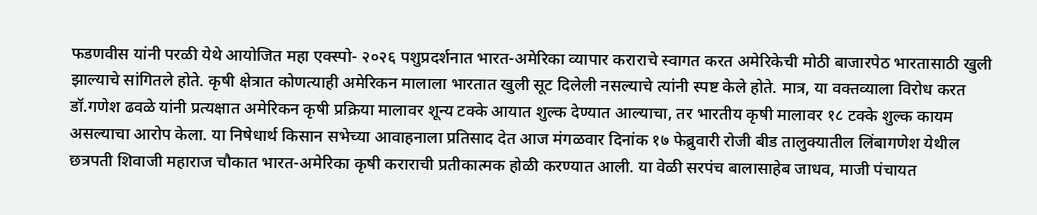फडणवीस यांनी परळी येथे आयोजित महा एक्स्पो- २०२६ पशुप्रदर्शनात भारत-अमेरिका व्यापार कराराचे स्वागत करत अमेरिकेची मोठी बाजारपेठ भारतासाठी खुली झाल्याचे सांगितले होते. कृषी क्षेत्रात कोणत्याही अमेरिकन मालाला भारतात खुली सूट दिलेली नसल्याचे त्यांनी स्पष्ट केले होते. मात्र, या वक्तव्याला विरोध करत डॉ.गणेश ढवळे यांनी प्रत्यक्षात अमेरिकन कृषी प्रक्रिया मालावर शून्य टक्के आयात शुल्क देण्यात आल्याचा, तर भारतीय कृषी मालावर १८ टक्के शुल्क कायम असल्याचा आरोप केला. या निषेधार्थ किसान सभेच्या आवाहनाला प्रतिसाद देत आज मंगळवार दिनांक १७ फेब्रुवारी रोजी बीड तालुक्यातील लिंबागणेश येथील छत्रपती शिवाजी महाराज चौकात भारत-अमेरिका कृषी कराराची प्रतीकात्मक होळी करण्यात आली. या वेळी सरपंच बालासाहेब जाधव, माजी पंचायत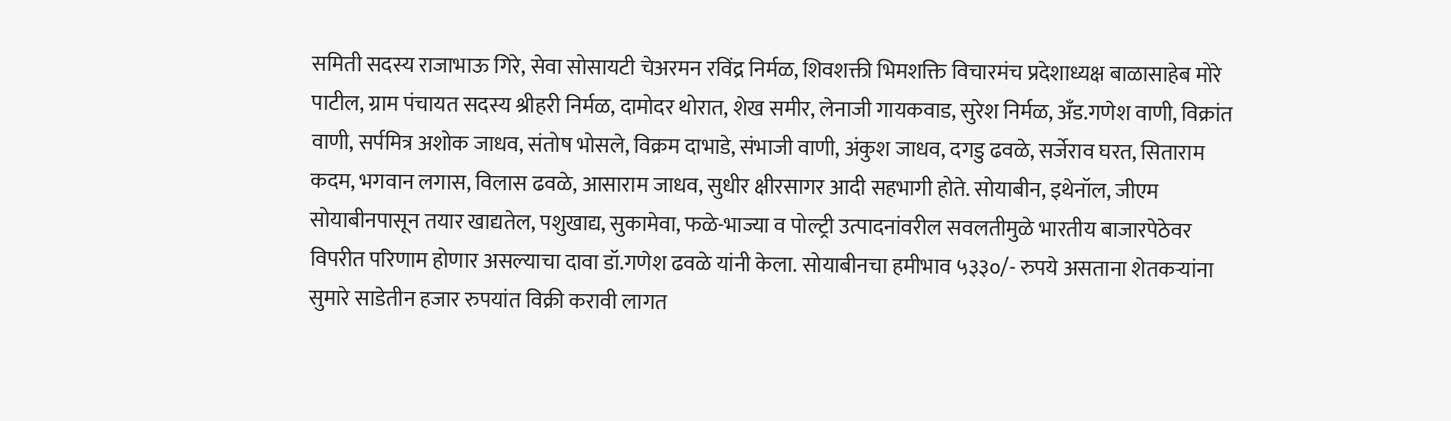समिती सदस्य राजाभाऊ गिरे, सेवा सोसायटी चेअरमन रविंद्र निर्मळ, शिवशक्ती भिमशक्ति विचारमंच प्रदेशाध्यक्ष बाळासाहेब मोरे पाटील, ग्राम पंचायत सदस्य श्रीहरी निर्मळ, दामोदर थोरात, शेख समीर, लेनाजी गायकवाड, सुरेश निर्मळ, अँड.गणेश वाणी, विक्रांत वाणी, सर्पमित्र अशोक जाधव, संतोष भोसले, विक्रम दाभाडे, संभाजी वाणी, अंकुश जाधव, दगडु ढवळे, सर्जेराव घरत, सिताराम कदम, भगवान लगास, विलास ढवळे, आसाराम जाधव, सुधीर क्षीरसागर आदी सहभागी होते. सोयाबीन, इथेनॉल, जीएम सोयाबीनपासून तयार खाद्यतेल, पशुखाद्य, सुकामेवा, फळे-भाज्या व पोल्ट्री उत्पादनांवरील सवलतीमुळे भारतीय बाजारपेठेवर विपरीत परिणाम होणार असल्याचा दावा डॉ.गणेश ढवळे यांनी केला. सोयाबीनचा हमीभाव ५३३०/- रुपये असताना शेतकऱ्यांना सुमारे साडेतीन हजार रुपयांत विक्री करावी लागत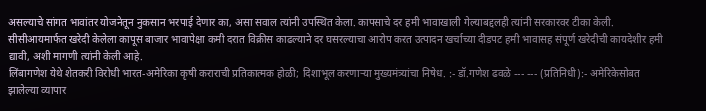असल्याचे सांगत भावांतर योजनेतून नुकसान भरपाई देणार का, असा सवाल त्यांनी उपस्थित केला. कापसाचे दर हमी भावाखाली गेल्याबद्दलही त्यांनी सरकारवर टीका केली. सीसीआयमार्फत खरेदी केलेला कापूस बाजार भावापेक्षा कमी दरात विक्रीस काढल्याने दर घसरल्याचा आरोप करत उत्पादन खर्चाच्या दीडपट हमी भावासह संपूर्ण खरेदीची कायदेशीर हमी द्यावी, अशी मागणी त्यांनी केली आहे.
लिंबागणेश येथे शेतकरी विरोधी भारत-अमेरिका कृषी कराराची प्रतिकात्मक होळी; दिशाभूल करणाऱ्या मुख्यमंत्र्यांचा निषेध. :- डॉ.गणेश ढवळे --- --- (प्रतिनिधी):- अमेरिकेसोबत झालेल्या व्यापार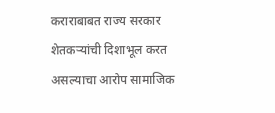कराराबाबत राज्य सरकार शेतकऱ्यांची दिशाभूल करत असल्याचा आरोप सामाजिक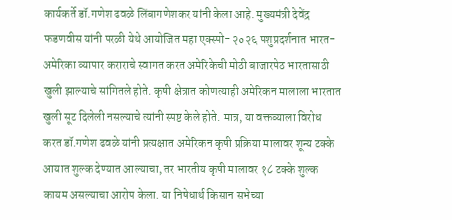कार्यकर्ते डॉ.गणेश ढवळे लिंबागणेशकर यांनी केला आहे. मुख्यमंत्री देवेंद्र फडणवीस यांनी परळी येथे आयोजित महा एक्स्पो- २०२६ पशुप्रदर्शनात भारत-अमेरिका व्यापार कराराचे स्वागत करत अमेरिकेची मोठी बाजारपेठ भारतासाठी खुली झाल्याचे सांगितले होते. कृषी क्षेत्रात कोणत्याही अमेरिकन मालाला भारतात खुली सूट दिलेली नसल्याचे त्यांनी स्पष्ट केले होते. मात्र, या वक्तव्याला विरोध करत डॉ.गणेश ढवळे यांनी प्रत्यक्षात अमेरिकन कृषी प्रक्रिया मालावर शून्य टक्के आयात शुल्क देण्यात आल्याचा, तर भारतीय कृषी मालावर १८ टक्के शुल्क कायम असल्याचा आरोप केला. या निषेधार्थ किसान सभेच्या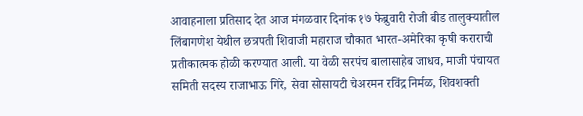आवाहनाला प्रतिसाद देत आज मंगळवार दिनांक १७ फेब्रुवारी रोजी बीड तालुक्यातील लिंबागणेश येथील छत्रपती शिवाजी महाराज चौकात भारत-अमेरिका कृषी कराराची प्रतीकात्मक होळी करण्यात आली. या वेळी सरपंच बालासाहेब जाधव, माजी पंचायत समिती सदस्य राजाभाऊ गिरे, सेवा सोसायटी चेअरमन रविंद्र निर्मळ, शिवशक्ती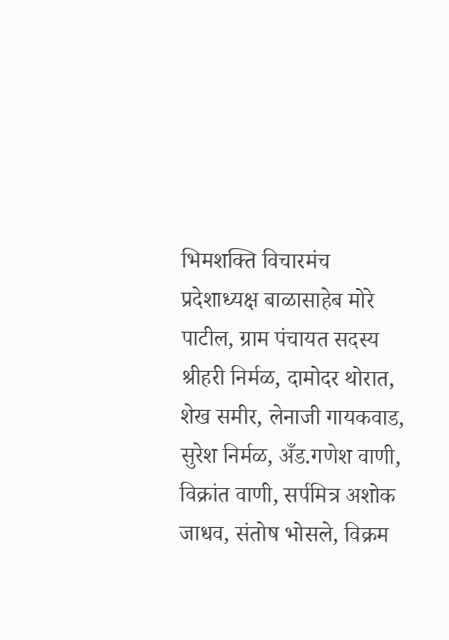भिमशक्ति विचारमंच प्रदेशाध्यक्ष बाळासाहेब मोरे पाटील, ग्राम पंचायत सदस्य श्रीहरी निर्मळ, दामोदर थोरात, शेख समीर, लेनाजी गायकवाड, सुरेश निर्मळ, अँड.गणेश वाणी, विक्रांत वाणी, सर्पमित्र अशोक जाधव, संतोष भोसले, विक्रम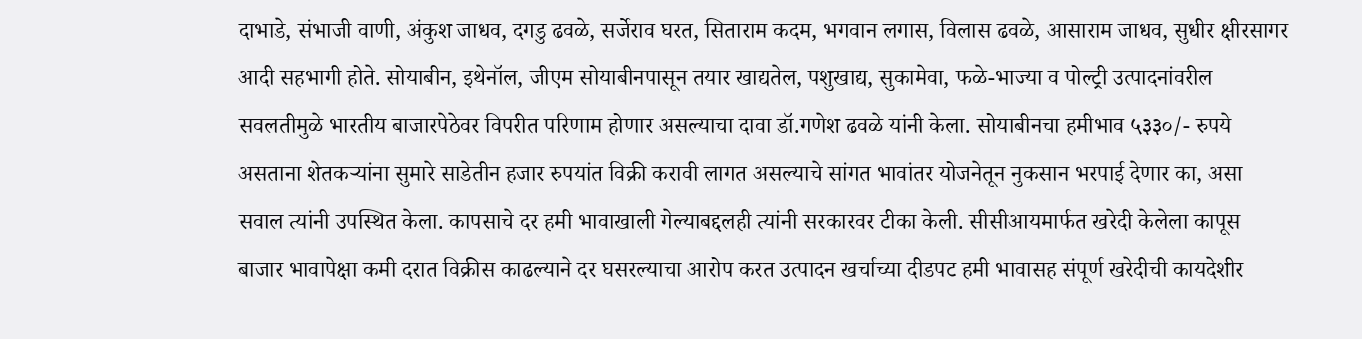दाभाडे, संभाजी वाणी, अंकुश जाधव, दगडु ढवळे, सर्जेराव घरत, सिताराम कदम, भगवान लगास, विलास ढवळे, आसाराम जाधव, सुधीर क्षीरसागर आदी सहभागी होते. सोयाबीन, इथेनॉल, जीएम सोयाबीनपासून तयार खाद्यतेल, पशुखाद्य, सुकामेवा, फळे-भाज्या व पोल्ट्री उत्पादनांवरील सवलतीमुळे भारतीय बाजारपेठेवर विपरीत परिणाम होणार असल्याचा दावा डॉ.गणेश ढवळे यांनी केला. सोयाबीनचा हमीभाव ५३३०/- रुपये असताना शेतकऱ्यांना सुमारे साडेतीन हजार रुपयांत विक्री करावी लागत असल्याचे सांगत भावांतर योजनेतून नुकसान भरपाई देणार का, असा सवाल त्यांनी उपस्थित केला. कापसाचे दर हमी भावाखाली गेल्याबद्दलही त्यांनी सरकारवर टीका केली. सीसीआयमार्फत खरेदी केलेला कापूस बाजार भावापेक्षा कमी दरात विक्रीस काढल्याने दर घसरल्याचा आरोप करत उत्पादन खर्चाच्या दीडपट हमी भावासह संपूर्ण खरेदीची कायदेशीर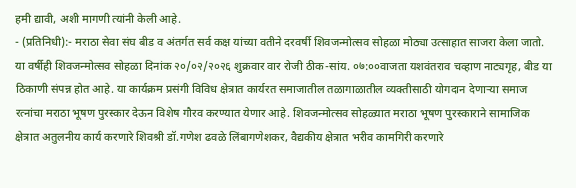हमी द्यावी, अशी मागणी त्यांनी केली आहे.
- (प्रतिनिधी):- मराठा सेवा संघ बीड व अंतर्गत सर्व कक्ष यांच्या वतीने दरवर्षी शिवजन्मोत्सव सोहळा मोठ्या उत्साहात साजरा केला जातो. या वर्षीही शिवजन्मोत्सव सोहळा दिनांक २०/०२/२०२६ शुक्रवार वार रोजी ठीक-सांय. ०७:००वाजता यशवंतराव चव्हाण नाट्यगृह, बीड या ठिकाणी संपन्न होत आहे. या कार्यक्रम प्रसंगी विविध क्षेत्रात कार्यरत समाजातील तळागाळातील व्यक्तीसाठी योगदान देणाऱ्या समाज रत्नांचा मराठा भूषण पुरस्कार देऊन विशेष गौरव करण्यात येणार आहे. शिवजन्मोत्सव सोहळ्यात मराठा भूषण पुरस्काराने सामाजिक क्षेत्रात अतुलनीय कार्य करणारे शिवश्री डॉ.गणेश ढवळे लिंबागणेशकर, वैद्यकीय क्षेत्रात भरीव कामगिरी करणारे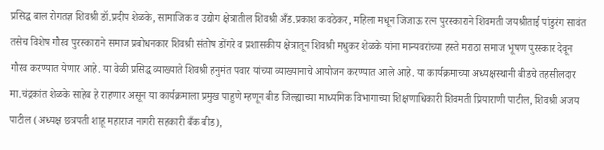प्रसिद्ध बाल रोगतज्ञ शिवश्री डॉ.प्रदीप शेळके, सामाजिक व उद्योग क्षेत्रातील शिवश्री अँड.प्रकाश कवठेकर, महिला मधून जिजाऊ रत्न पुरस्काराने शिवमती जयश्रीताई पांडुरंग सावंत तसेच विशेष गौरव पुरस्काराने समाज प्रबोधनकार शिवश्री संतोष डोंगरे व प्रशासकीय क्षेत्रातून शिवश्री मधुकर शेळके यांना मान्यवरांच्या हस्ते मराठा समाज भूषण पुरस्कार देवून गौरव करण्यात येणार आहे. या वेळी प्रसिद्ध व्याख्याते शिवश्री हनुमंत पवार यांच्या व्याख्यानाचे आयोजन करण्यात आले आहे. या कार्यक्रमाच्या अध्यक्षस्थानी बीडचे तहसीलदार मा.चंद्रकांत शेळके साहेब हे राहणार असून या कार्यक्रमाला प्रमुख पाहुणे म्हणून बीड जिल्ह्याच्या माध्यमिक विभागाच्या शिक्षणाधिकारी शिवमती प्रियाराणी पाटील, शिवश्री अजय पाटील (अध्यक्ष छत्रपती शाहू महाराज नागरी सहकारी बँक बीड),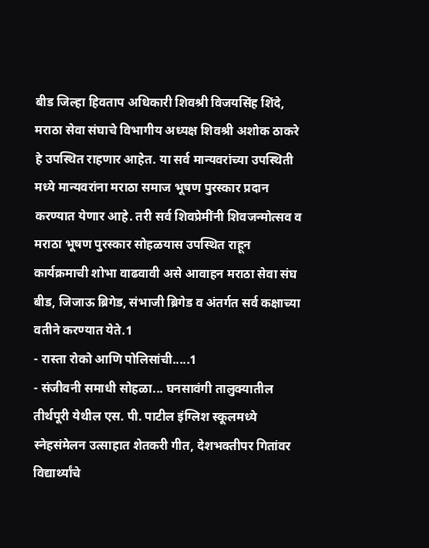बीड जिल्हा हिवताप अधिकारी शिवश्री विजयसिंह शिंदे, मराठा सेवा संघाचे विभागीय अध्यक्ष शिवश्री अशोक ठाकरे हे उपस्थित राहणार आहेत. या सर्व मान्यवरांच्या उपस्थिती मध्ये मान्यवरांना मराठा समाज भूषण पुरस्कार प्रदान करण्यात येणार आहे. तरी सर्व शिवप्रेमींनी शिवजन्मोत्सव व मराठा भूषण पुरस्कार सोहळयास उपस्थित राहून कार्यक्रमाची शोभा वाढवावी असे आवाहन मराठा सेवा संघ बीड, जिजाऊ ब्रिगेड, संभाजी ब्रिगेड व अंतर्गत सर्व कक्षाच्या वतीने करण्यात येते.1
- रास्ता रोको आणि पोलिसांची.....1
- संजीवनी समाधी सोहळा... घनसावंगी तालुक्यातील तीर्थपूरी येथील एस. पी. पाटील इंग्लिश स्कूलमध्ये स्नेहसंमेलन उत्साहात शेतकरी गीत, देशभक्तीपर गितांवर विद्यार्थ्यांचे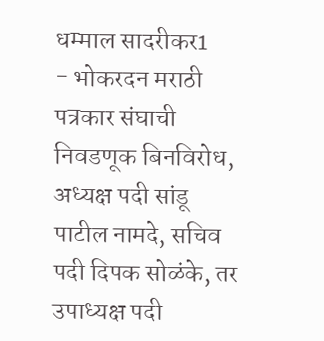धम्माल सादरीकर1
- भोकरदन मराठी पत्रकार संघाची निवडणूक बिनविरोध, अध्यक्ष पदी सांडू पाटील नामदे, सचिव पदी दिपक सोळंके, तर उपाध्यक्ष पदी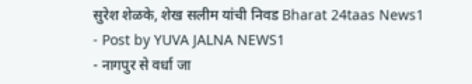सुरेश शेळके, शेख सलीम यांची निवड Bharat 24taas News1
- Post by YUVA JALNA NEWS1
- नागपुर से वर्धा जा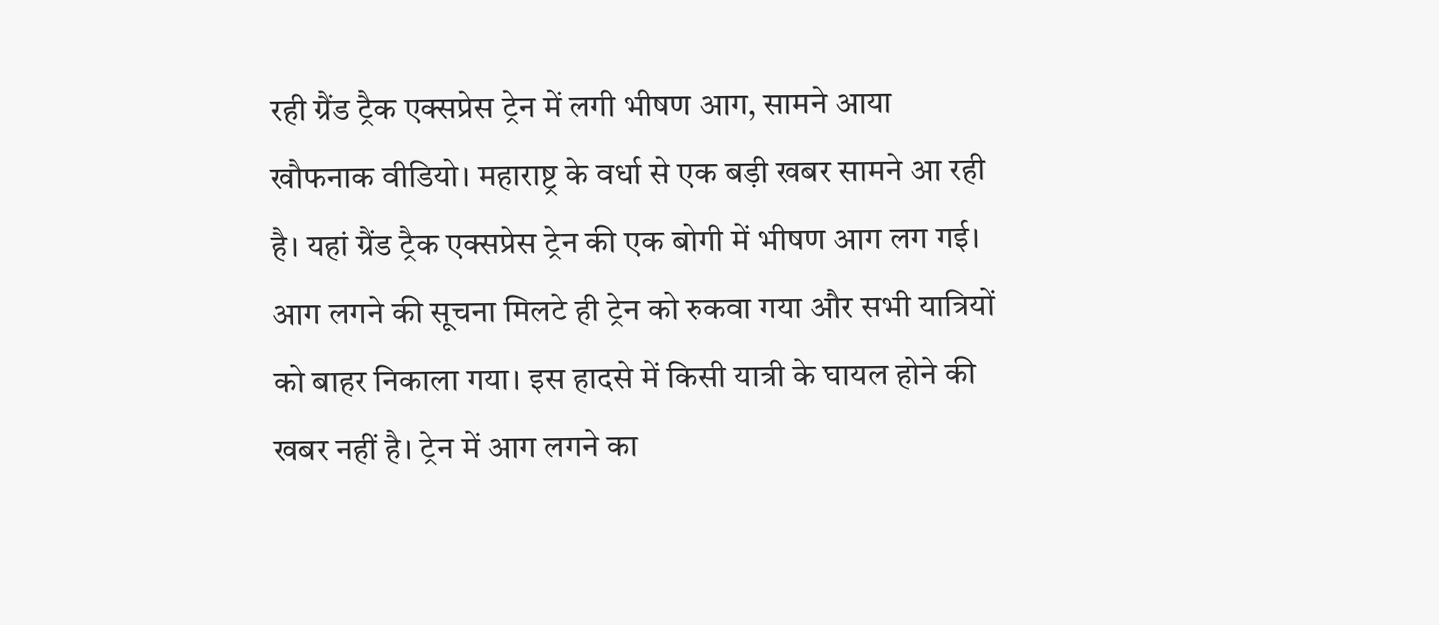रही ग्रैंड ट्रैक एक्सप्रेस ट्रेन में लगी भीषण आग, सामने आया खौफनाक वीडियो। महाराष्ट्र के वर्धा से एक बड़ी खबर सामने आ रही है। यहां ग्रैंड ट्रैक एक्सप्रेस ट्रेन की एक बोगी में भीषण आग लग गई। आग लगने की सूचना मिलटे ही ट्रेन को रुकवा गया और सभी यात्रियों को बाहर निकाला गया। इस हादसे में किसी यात्री के घायल होने की खबर नहीं है। ट्रेन में आग लगने का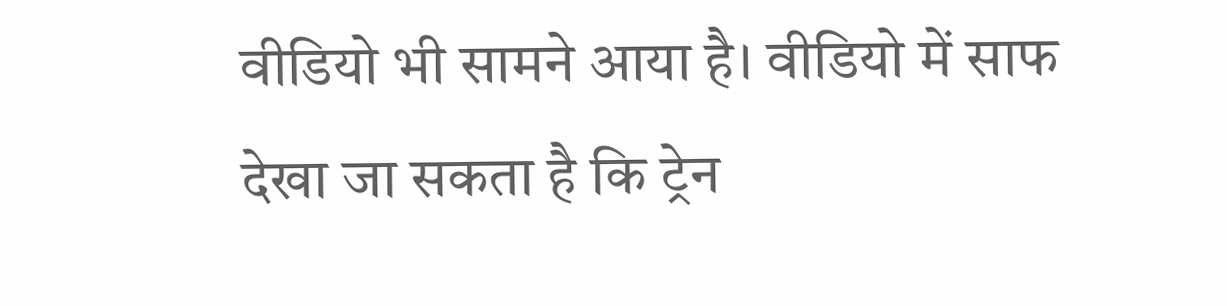वीडियो भी सामने आया है। वीडियो में साफ देखा जा सकता है कि ट्रेन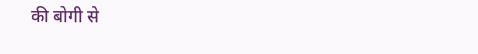की बोगी से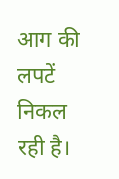आग की लपटें निकल रही है।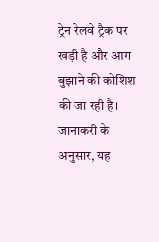ट्रेन रेलवे ट्रैक पर खड़ी है और आग बुझाने की कोशिश की जा रही है। जानाकरी के अनुसार, यह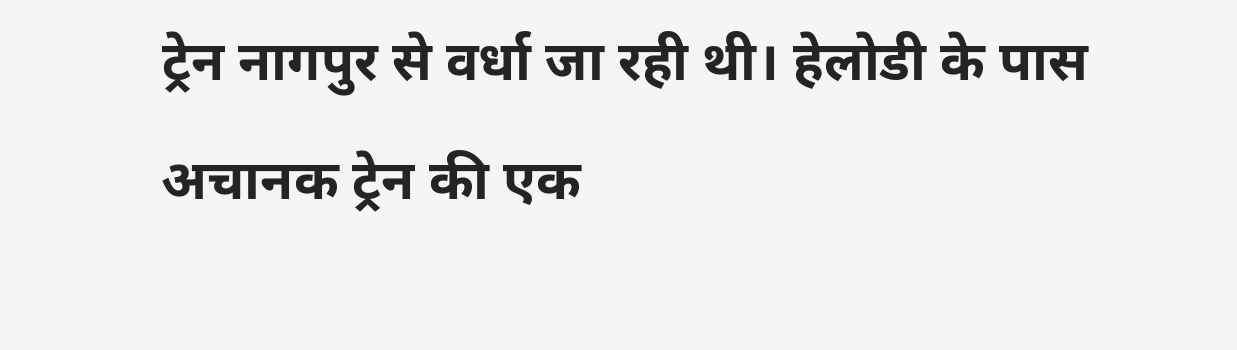ट्रेन नागपुर से वर्धा जा रही थी। हेलोडी के पास अचानक ट्रेन की एक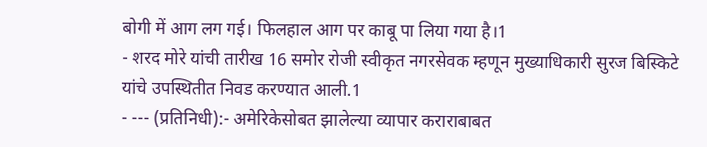बोगी में आग लग गई। फिलहाल आग पर काबू पा लिया गया है।1
- शरद मोरे यांची तारीख 16 समोर रोजी स्वीकृत नगरसेवक म्हणून मुख्याधिकारी सुरज बिस्किटे यांचे उपस्थितीत निवड करण्यात आली.1
- --- (प्रतिनिधी):- अमेरिकेसोबत झालेल्या व्यापार कराराबाबत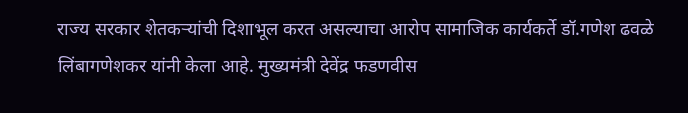राज्य सरकार शेतकऱ्यांची दिशाभूल करत असल्याचा आरोप सामाजिक कार्यकर्ते डॉ.गणेश ढवळे लिंबागणेशकर यांनी केला आहे. मुख्यमंत्री देवेंद्र फडणवीस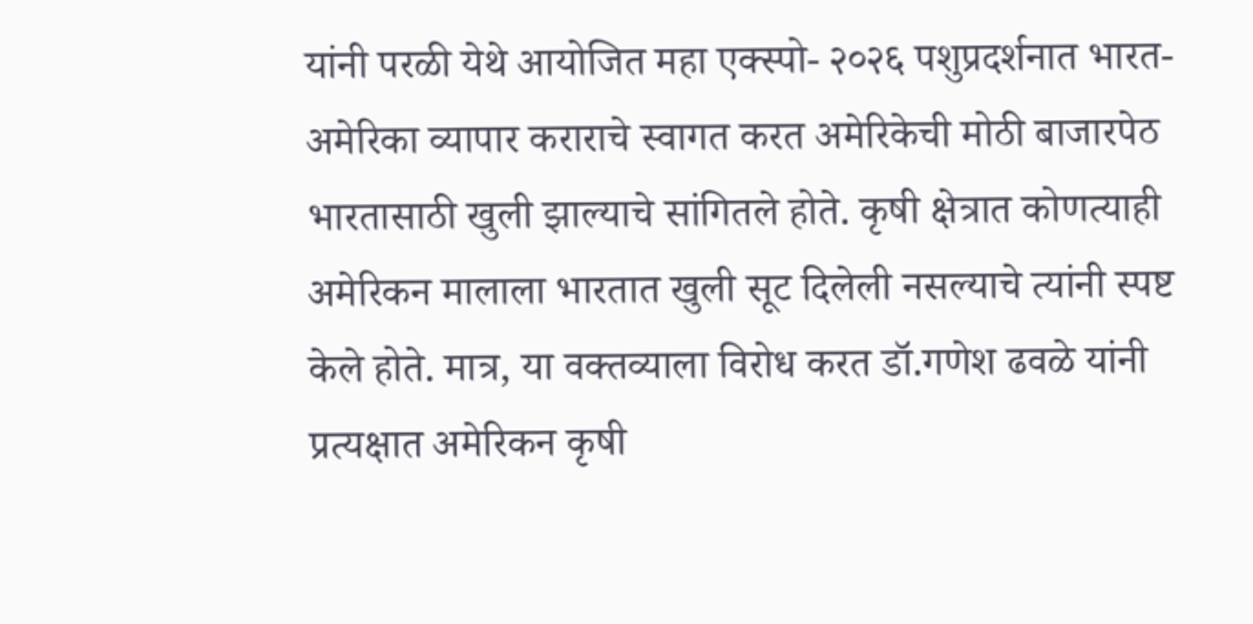यांनी परळी येथे आयोजित महा एक्स्पो- २०२६ पशुप्रदर्शनात भारत-अमेरिका व्यापार कराराचे स्वागत करत अमेरिकेची मोठी बाजारपेठ भारतासाठी खुली झाल्याचे सांगितले होते. कृषी क्षेत्रात कोणत्याही अमेरिकन मालाला भारतात खुली सूट दिलेली नसल्याचे त्यांनी स्पष्ट केले होते. मात्र, या वक्तव्याला विरोध करत डॉ.गणेश ढवळे यांनी प्रत्यक्षात अमेरिकन कृषी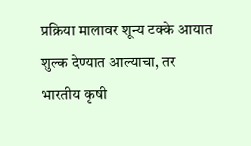प्रक्रिया मालावर शून्य टक्के आयात शुल्क देण्यात आल्याचा, तर भारतीय कृषी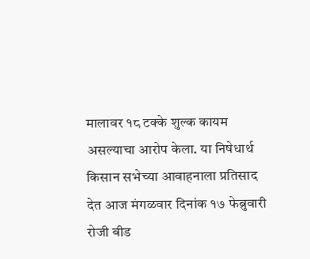मालावर १८ टक्के शुल्क कायम असल्याचा आरोप केला. या निषेधार्थ किसान सभेच्या आवाहनाला प्रतिसाद देत आज मंगळवार दिनांक १७ फेब्रुवारी रोजी बीड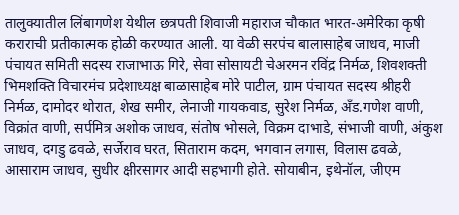तालुक्यातील लिंबागणेश येथील छत्रपती शिवाजी महाराज चौकात भारत-अमेरिका कृषी कराराची प्रतीकात्मक होळी करण्यात आली. या वेळी सरपंच बालासाहेब जाधव, माजी पंचायत समिती सदस्य राजाभाऊ गिरे, सेवा सोसायटी चेअरमन रविंद्र निर्मळ, शिवशक्ती भिमशक्ति विचारमंच प्रदेशाध्यक्ष बाळासाहेब मोरे पाटील, ग्राम पंचायत सदस्य श्रीहरी निर्मळ, दामोदर थोरात, शेख समीर, लेनाजी गायकवाड, सुरेश निर्मळ, अँड.गणेश वाणी, विक्रांत वाणी, सर्पमित्र अशोक जाधव, संतोष भोसले, विक्रम दाभाडे, संभाजी वाणी, अंकुश जाधव, दगडु ढवळे, सर्जेराव घरत, सिताराम कदम, भगवान लगास, विलास ढवळे, आसाराम जाधव, सुधीर क्षीरसागर आदी सहभागी होते. सोयाबीन, इथेनॉल, जीएम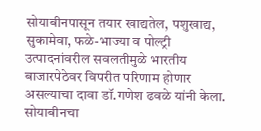सोयाबीनपासून तयार खाद्यतेल, पशुखाद्य, सुकामेवा, फळे-भाज्या व पोल्ट्री उत्पादनांवरील सवलतीमुळे भारतीय बाजारपेठेवर विपरीत परिणाम होणार असल्याचा दावा डॉ.गणेश ढवळे यांनी केला. सोयाबीनचा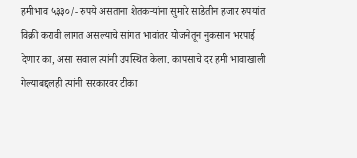हमीभाव ५३३०/- रुपये असताना शेतकऱ्यांना सुमारे साडेतीन हजार रुपयांत विक्री करावी लागत असल्याचे सांगत भावांतर योजनेतून नुकसान भरपाई देणार का, असा सवाल त्यांनी उपस्थित केला. कापसाचे दर हमी भावाखाली गेल्याबद्दलही त्यांनी सरकारवर टीका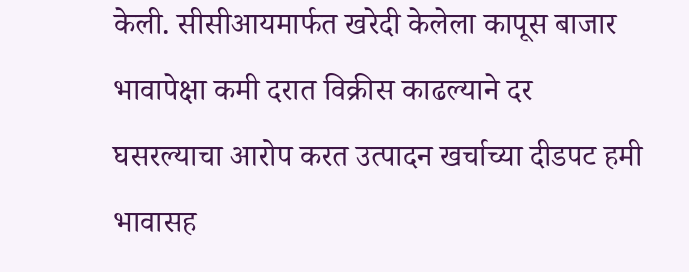केली. सीसीआयमार्फत खरेदी केलेला कापूस बाजार भावापेक्षा कमी दरात विक्रीस काढल्याने दर घसरल्याचा आरोप करत उत्पादन खर्चाच्या दीडपट हमी भावासह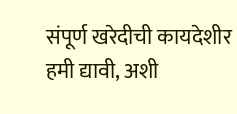संपूर्ण खरेदीची कायदेशीर हमी द्यावी, अशी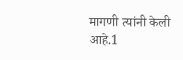मागणी त्यांनी केली आहे.1